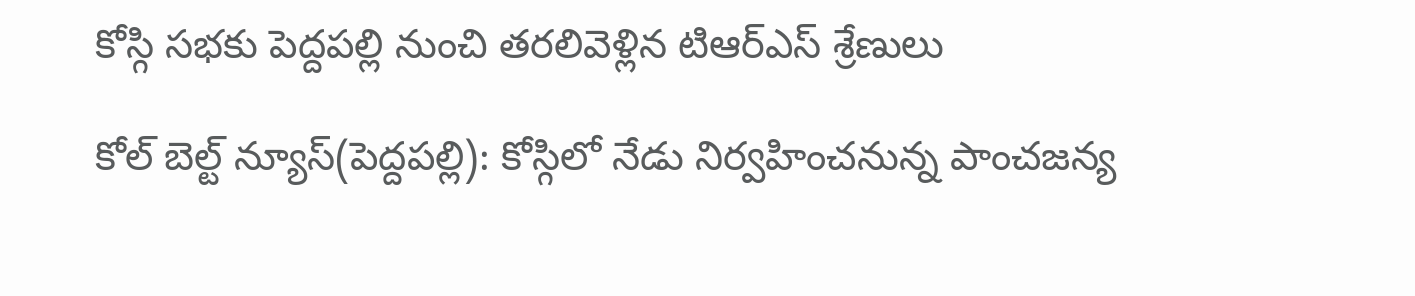కోస్గి సభకు పెద్దపల్లి నుంచి తరలివెళ్లిన టిఆర్ఎస్ శ్రేణులు

కోల్ బెల్ట్ న్యూస్(పెద్దపల్లి): కోస్గిలో నేడు నిర్వహించనున్న పాంచజన్య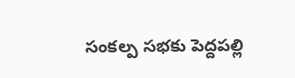సంకల్ప సభకు పెద్దపల్లి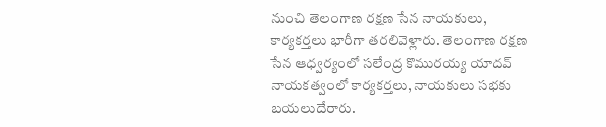నుంచి తెలంగాణ రక్షణ సేన నాయకులు, కార్యకర్తలు భారీగా తరలివెళ్లారు. తెలంగాణ రక్షణ సేన ఆధ్వర్యంలో సలేంద్ర కొమురయ్య యాదవ్ నాయకత్వంలో కార్యకర్తలు, నాయకులు సభకు బయలుదేరారు.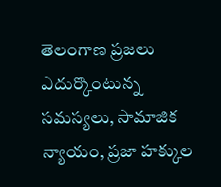తెలంగాణ ప్రజలు ఎదుర్కొంటున్న సమస్యలు, సామాజిక న్యాయం, ప్రజా హక్కుల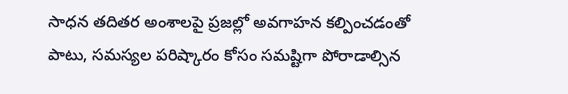సాధన తదితర అంశాలపై ప్రజల్లో అవగాహన కల్పించడంతో పాటు, సమస్యల పరిష్కారం కోసం సమష్టిగా పోరాడాల్సిన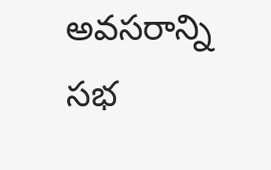అవసరాన్ని సభ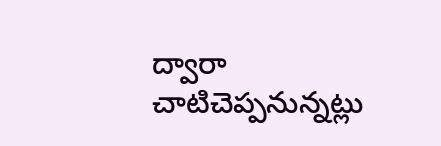ద్వారా చాటిచెప్పనున్నట్లు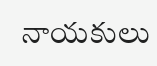నాయకులు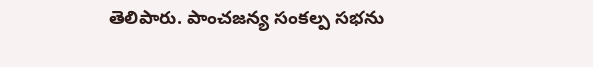తెలిపారు. పాంచజన్య సంకల్ప సభను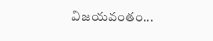విజయవంతం...